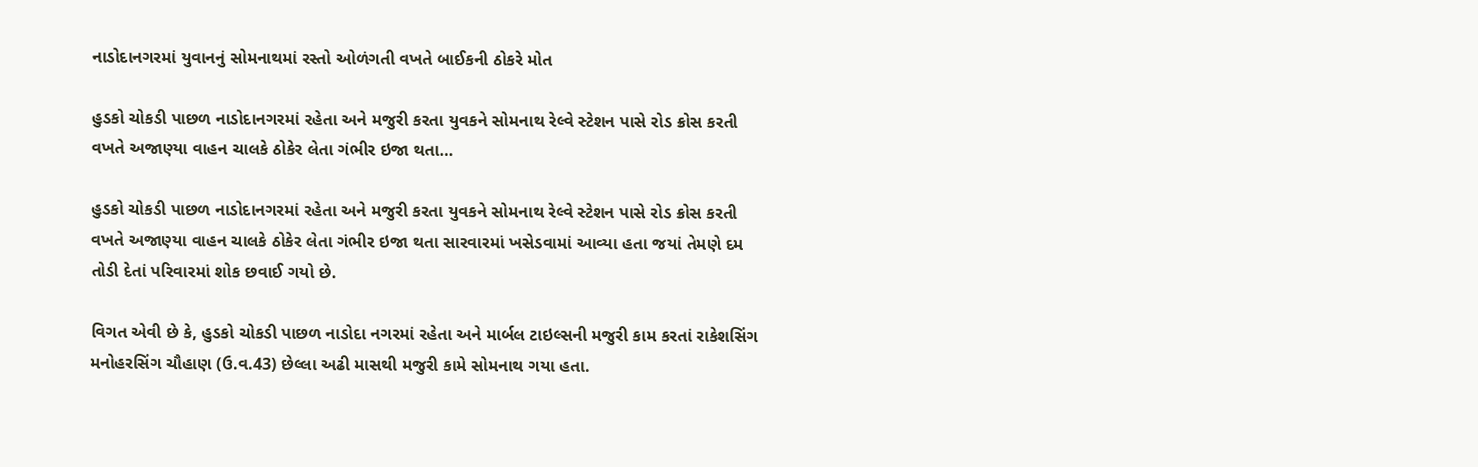નાડોદાનગરમાં યુવાનનું સોમનાથમાં રસ્તો ઓળંગતી વખતે બાઈકની ઠોકરે મોત

હુડકો ચોકડી પાછળ નાડોદાનગરમાં રહેતા અને મજુરી કરતા યુવકને સોમનાથ રેલ્વે સ્ટેશન પાસે રોડ ક્રોસ કરતી વખતે અજાણ્યા વાહન ચાલકે ઠોકેર લેતા ગંભીર ઇજા થતા…

હુડકો ચોકડી પાછળ નાડોદાનગરમાં રહેતા અને મજુરી કરતા યુવકને સોમનાથ રેલ્વે સ્ટેશન પાસે રોડ ક્રોસ કરતી વખતે અજાણ્યા વાહન ચાલકે ઠોકેર લેતા ગંભીર ઇજા થતા સારવારમાં ખસેડવામાં આવ્યા હતા જયાં તેમણે દમ તોડી દેતાં પરિવારમાં શોક છવાઈ ગયો છે.

વિગત એવી છે કે, હુડકો ચોકડી પાછળ નાડોદા નગરમાં રહેતા અને માર્બલ ટાઇલ્સની મજુરી કામ કરતાં રાકેશસિંગ મનોહરસિંગ ચૌહાણ (ઉ.વ.43) છેલ્લા અઢી માસથી મજુરી કામે સોમનાથ ગયા હતા.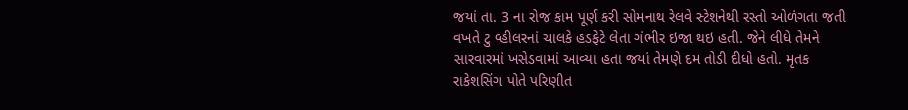જયાં તા. 3 ના રોજ કામ પૂર્ણ કરી સોમનાથ રેલવે સ્ટેશનેથી રસ્તો ઓળંગતા જતી વખતે ટુ વ્હીલરનાં ચાલકે હડફેટે લેતા ગંભીર ઇજા થઇ હતી. જેને લીધે તેમને સારવારમાં ખસેડવામાં આવ્યા હતા જયાં તેમણે દમ તોડી દીધો હતો. મૃતક રાકેશસિંગ પોતે પરિણીત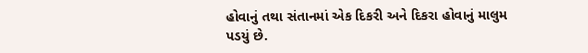હોવાનું તથા સંતાનમાં એક દિકરી અને દિકરા હોવાનું માલુમ પડયું છે.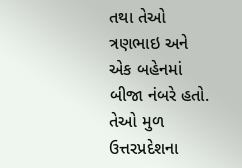તથા તેઓ ત્રણભાઇ અને એક બહેનમાં બીજા નંબરે હતો. તેઓ મુળ ઉત્તરપ્રદેશના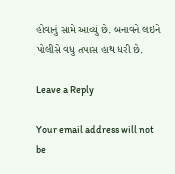હોવાનું સામે આવ્યું છે. બનાવને લઇને પોલીસે વધુ તપાસ હાથ ધરી છે.

Leave a Reply

Your email address will not be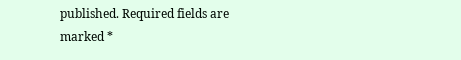published. Required fields are marked *